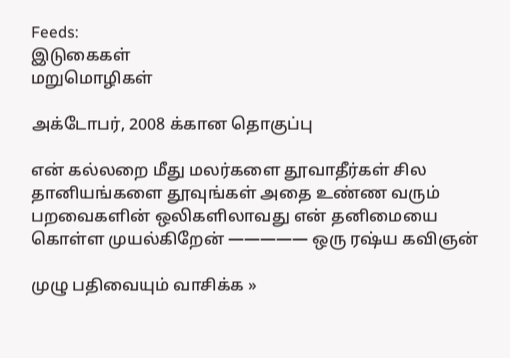Feeds:
இடுகைகள்
மறுமொழிகள்

அக்டோபர், 2008 க்கான தொகுப்பு

என் கல்லறை மீது மலர்களை தூவாதீர்கள் சில தானியங்களை தூவுங்கள் அதை உண்ண வரும் பறவைகளின் ஒலிகளிலாவது என் தனிமையை கொள்ள முயல்கிறேன் ————— ஒரு ரஷ்ய கவிஞன்

முழு பதிவையும் வாசிக்க »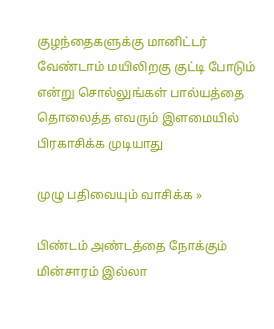குழந்தைகளுக்கு மானிட்டர் வேண்டாம் மயிலிறகு குட்டி போடும் என்று சொல்லுங்கள் பால்யத்தை தொலைத்த எவரும் இளமையில் பிரகாசிக்க முடியாது

முழு பதிவையும் வாசிக்க »

பிண்டம் அண்டத்தை நோக்கும் மின்சாரம் இல்லா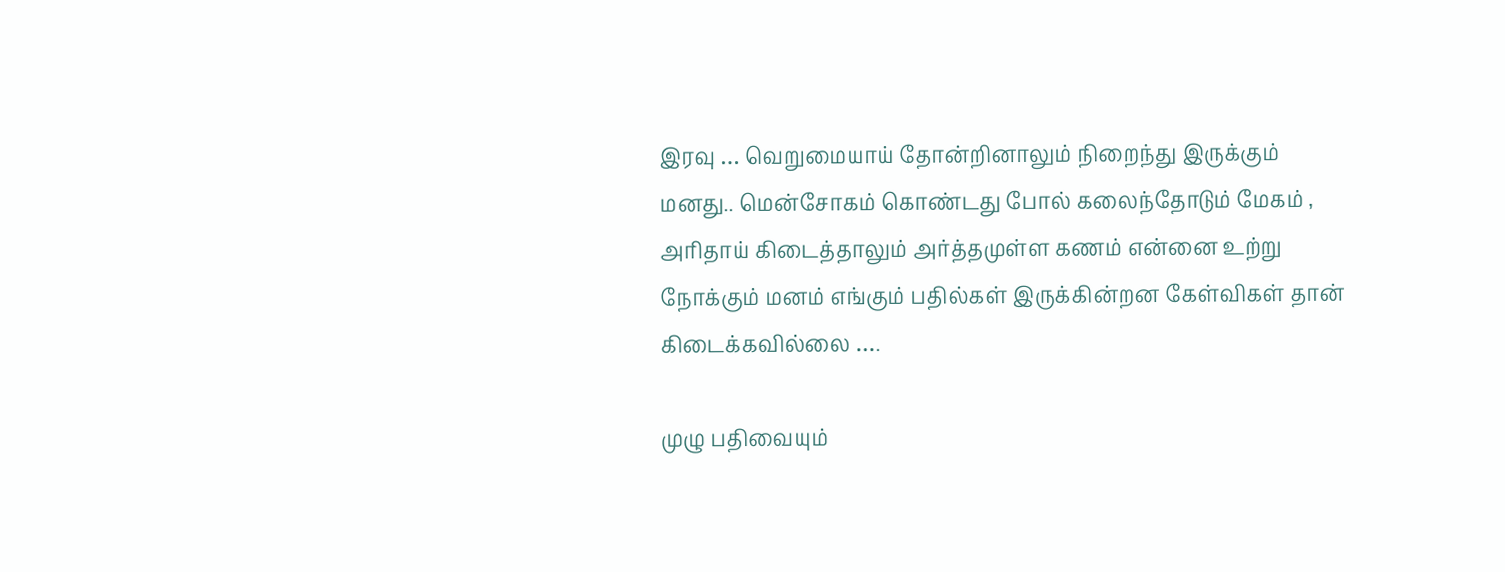இரவு … வெறுமையாய் தோன்றினாலும் நிறைந்து இருக்கும் மனது.. மென்சோகம் கொண்டது போல் கலைந்தோடும் மேகம் , அரிதாய் கிடைத்தாலும் அர்த்தமுள்ள கணம் என்னை உற்று நோக்கும் மனம் எங்கும் பதில்கள் இருக்கின்றன கேள்விகள் தான் கிடைக்கவில்லை ….

முழு பதிவையும்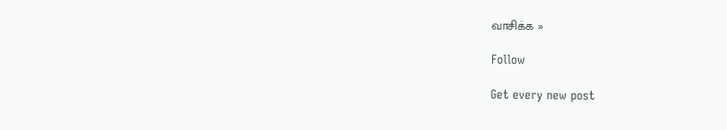வாசிக்க »

Follow

Get every new post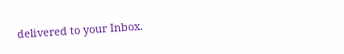delivered to your Inbox.